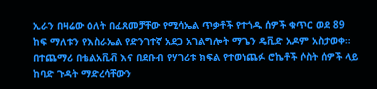ኢራን በዛሬው ዕለት በፈጸመቻቸው የሚሳኤል ጥቃቶች የተጎዱ ሰዎች ቁጥር ወደ 89 ከፍ ማለቱን የእስራኤል የድንገተኛ አደጋ አገልግሎት ማጌን ዴቪድ አዶም አስታወቀ።
በተጨማሪ በቴልአቪቭ እና በደቡብ የሃገሪቱ ክፍል የተወነጨፉ ሮኬቶች ሶስት ሰዎች ላይ ከባድ ጉዳት ማድረሳቸውን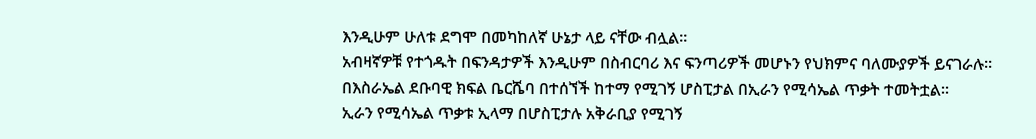እንዲሁም ሁለቱ ደግሞ በመካከለኛ ሁኔታ ላይ ናቸው ብሏል።
አብዛኛዎቹ የተጎዱት በፍንዳታዎች እንዲሁም በስብርባሪ እና ፍንጣሪዎች መሆኑን የህክምና ባለሙያዎች ይናገራሉ።
በእስራኤል ደቡባዊ ክፍል ቤርሼባ በተሰኘች ከተማ የሚገኝ ሆስፒታል በኢራን የሚሳኤል ጥቃት ተመትቷል።
ኢራን የሚሳኤል ጥቃቱ ኢላማ በሆስፒታሉ አቅራቢያ የሚገኝ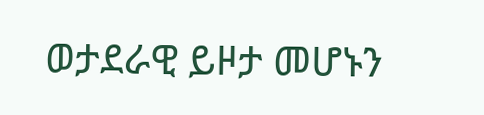ወታደራዊ ይዞታ መሆኑን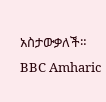አስታውቃለች።
BBC Amharic